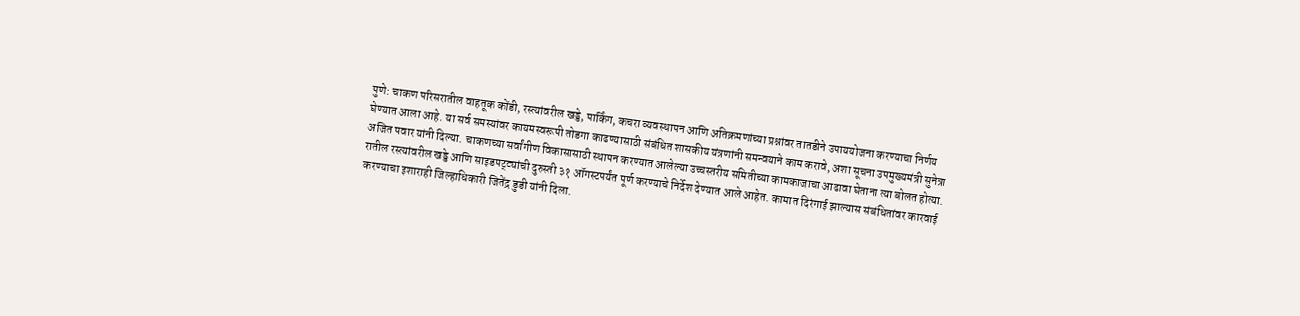पुणे: चाकण परिसरातील वाहतूक कोंडी, रस्त्यांवरील खड्डे, पार्किंग, कचरा व्यवस्थापन आणि अतिक्रमणांच्या प्रश्नांवर तातडीने उपाययोजना करण्याचा निर्णय घेण्यात आला आहे. या सर्व समस्यांवर कायमस्वरूपी तोडगा काढण्यासाठी संबंधित शासकीय यंत्रणांनी समन्वयाने काम करावे, अशा सूचना उपमुख्यमंत्री सुनेत्रा अजित पवार यांनी दिल्या. चाकणच्या सर्वांगीण विकासासाठी स्थापन करण्यात आलेल्या उच्चस्तरीय समितीच्या कामकाजाचा आढावा घेताना त्या बोलत होत्या.
रातील रस्त्यांवरील खड्डे आणि साइडपट्ट्यांची दुरुस्ती ३१ ऑगस्टपर्यंत पूर्ण करण्याचे निर्देश देण्यात आले आहेत. कामात दिरंगाई झाल्यास संबंधितांवर कारवाई करण्याचा इशाराही जिल्हाधिकारी जितेंद्र डुडी यांनी दिला.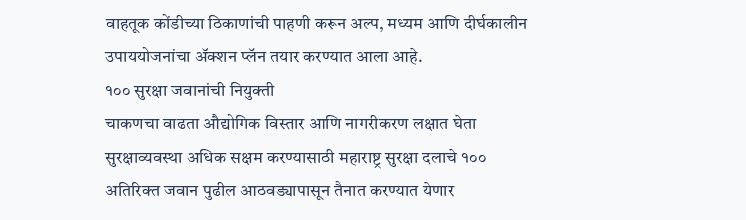वाहतूक कोंडीच्या ठिकाणांची पाहणी करून अल्प, मध्यम आणि दीर्घकालीन उपाययोजनांचा ॲक्शन प्लॅन तयार करण्यात आला आहे.
१०० सुरक्षा जवानांची नियुक्ती
चाकणचा वाढता औद्योगिक विस्तार आणि नागरीकरण लक्षात घेता सुरक्षाव्यवस्था अधिक सक्षम करण्यासाठी महाराष्ट्र सुरक्षा दलाचे १०० अतिरिक्त जवान पुढील आठवड्यापासून तैनात करण्यात येणार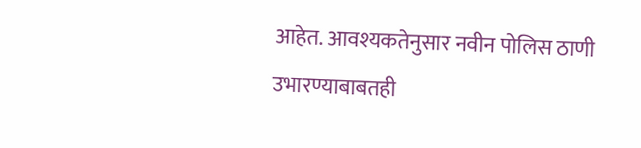आहेत. आवश्यकतेनुसार नवीन पोलिस ठाणी उभारण्याबाबतही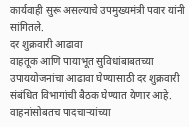कार्यवाही सुरू असल्याचे उपमुख्यमंत्री पवार यांनी सांगितले.
दर शुक्रवारी आढावा
वाहतूक आणि पायाभूत सुविधांबाबतच्या उपाययोजनांचा आढावा घेण्यासाठी दर शुक्रवारी संबंधित विभागांची बैठक घेण्यात येणार आहे. वाहनांसोबतच पादचाऱ्यांच्या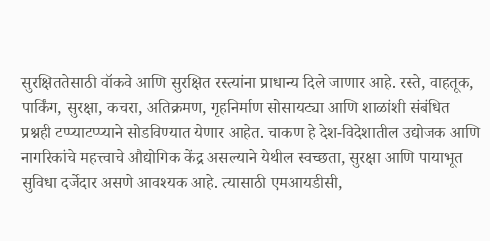सुरक्षिततेसाठी वॉकवे आणि सुरक्षित रस्त्यांना प्राधान्य दिले जाणार आहे. रस्ते, वाहतूक, पार्किंग, सुरक्षा, कचरा, अतिक्रमण, गृहनिर्माण सोसायट्या आणि शाळांशी संबंधित प्रश्नही टप्प्याटप्प्याने सोडविण्यात येणार आहेत. चाकण हे देश-विदेशातील उद्योजक आणि नागरिकांचे महत्त्वाचे औद्योगिक केंद्र असल्याने येथील स्वच्छता, सुरक्षा आणि पायाभूत सुविधा दर्जेदार असणे आवश्यक आहे. त्यासाठी एमआयडीसी,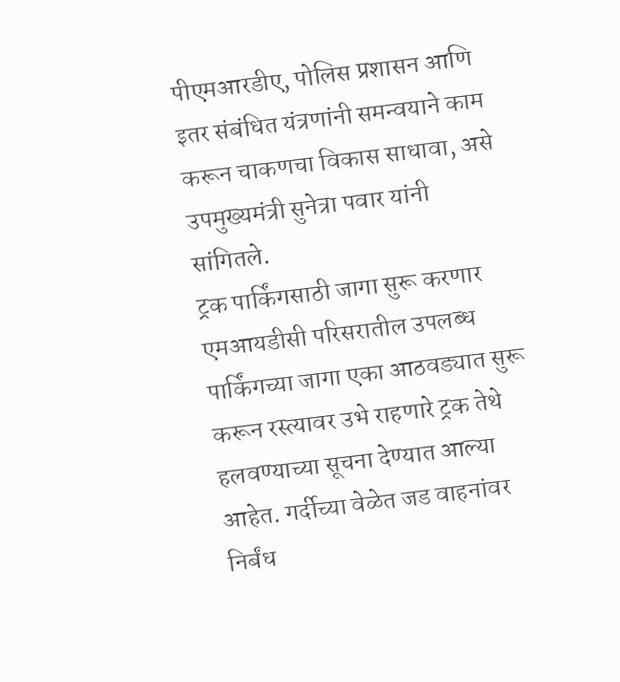पीएमआरडीए, पोलिस प्रशासन आणि इतर संबंधित यंत्रणांनी समन्वयाने काम करून चाकणचा विकास साधावा, असे उपमुख्यमंत्री सुनेत्रा पवार यांनी सांगितले.
ट्रक पार्किंगसाठी जागा सुरू करणार
एमआयडीसी परिसरातील उपलब्ध पार्किंगच्या जागा एका आठवड्यात सुरू करून रस्त्यावर उभे राहणारे ट्रक तेथे हलवण्याच्या सूचना देण्यात आल्या आहेत. गर्दीच्या वेळेत जड वाहनांवर निर्बंध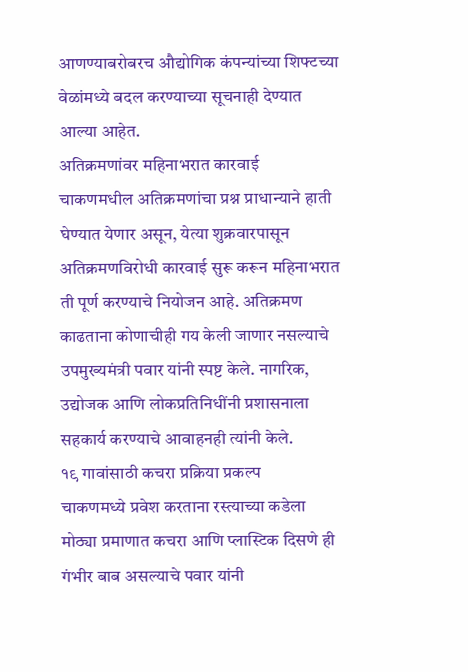आणण्याबरोबरच औद्योगिक कंपन्यांच्या शिफ्टच्या वेळांमध्ये बदल करण्याच्या सूचनाही देण्यात आल्या आहेत.
अतिक्रमणांवर महिनाभरात कारवाई
चाकणमधील अतिक्रमणांचा प्रश्न प्राधान्याने हाती घेण्यात येणार असून, येत्या शुक्रवारपासून अतिक्रमणविरोधी कारवाई सुरू करून महिनाभरात ती पूर्ण करण्याचे नियोजन आहे. अतिक्रमण काढताना कोणाचीही गय केली जाणार नसल्याचे उपमुख्यमंत्री पवार यांनी स्पष्ट केले. नागरिक, उद्योजक आणि लोकप्रतिनिधींनी प्रशासनाला सहकार्य करण्याचे आवाहनही त्यांनी केले.
१९ गावांसाठी कचरा प्रक्रिया प्रकल्प
चाकणमध्ये प्रवेश करताना रस्त्याच्या कडेला मोठ्या प्रमाणात कचरा आणि प्लास्टिक दिसणे ही गंभीर बाब असल्याचे पवार यांनी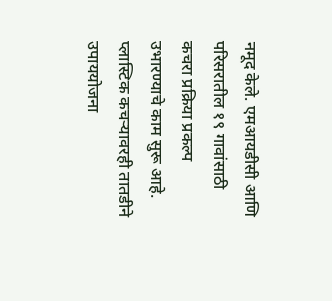नमूद केले. एमआयडीसी आणि परिसरातील १९ गावांसाठी कचरा प्रक्रिया प्रकल्प उभारण्याचे काम सुरू आहे. प्लास्टिक कचऱ्यावरही तातडीने उपाययोजना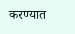करण्यात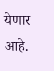येणार आहे.